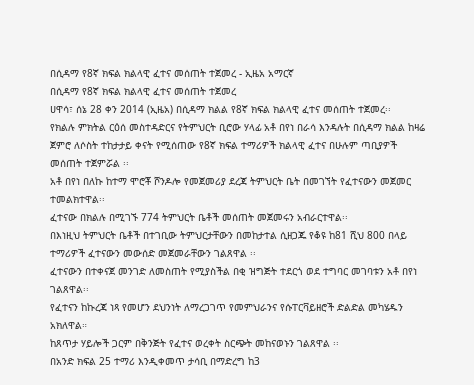በሲዳማ የ8ኛ ክፍል ክልላዊ ፈተና መሰጠት ተጀመረ - ኢዜአ አማርኛ
በሲዳማ የ8ኛ ክፍል ክልላዊ ፈተና መሰጠት ተጀመረ
ሀዋሳ፣ ሰኔ 28 ቀን 2014 (ኢዜአ) በሲዳማ ክልል የ8ኛ ክፍል ክልላዊ ፈተና መሰጠት ተጀመረ፡፡
የክልሉ ምክትል ርዕሰ መስተዳድርና የትምህርት ቢሮው ሃላፊ አቶ በየነ በራሳ እንዳሉት በሲዳማ ክልል ከዛሬ ጀምሮ ለሶስት ተከታታይ ቀናት የሚሰጠው የ8ኛ ክፍል ተማሪዎች ክልላዊ ፈተና በሁሉም ጣቢያዎች መሰጠት ተጀምሯል ፡፡
አቶ በየነ በለኩ ከተማ ሞሮቾ ሾንዶሎ የመጀመሪያ ደረጃ ትምህርት ቤት በመገኘት የፈተናውን መጀመር ተመልክተዋል፡፡
ፈተናው በክልሉ በሚገኙ 774 ትምህርት ቤቶች መሰጠት መጀመሩን አብራርተዋል፡፡
በእነዚህ ትምህርት ቤቶች በተገቢው ትምህርታቸውን በመከታተል ሲዘጋጁ የቆዩ ከ81 ሺህ 800 በላይ ተማሪዎች ፈተናውን መውሰድ መጀመራቸውን ገልጸዋል ፡፡
ፈተናውን በተቀናጀ መንገድ ለመስጠት የሚያስችል በቂ ዝግጅት ተደርጎ ወደ ተግባር መገባቱን አቶ በየነ ገልጸዋል፡፡
የፈተናን ከኩረጃ ነጻ የመሆን ደህንነት ለማረጋገጥ የመምህራንና የሱፐርቫይዘሮች ድልድል መካሄዱን አክለዋል።
ከጸጥታ ሃይሎች ጋርም በቅንጅት የፈተና ወረቀት ስርጭት መከናወኑን ገልጸዋል ፡፡
በአንድ ክፍል 25 ተማሪ እንዲቀመጥ ታሳቢ በማድረግ ከ3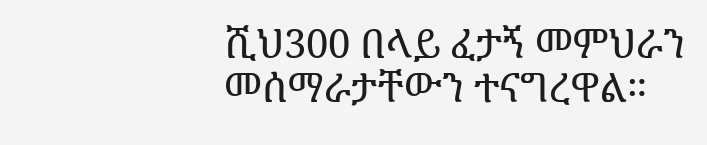ሺህ300 በላይ ፈታኝ መምህራን መሰማራታቸውን ተናግረዋል።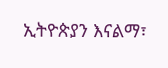ኢትዮጵያን እናልማ፣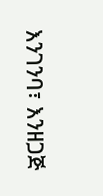እንገንባ፣ እንዘጋጅ